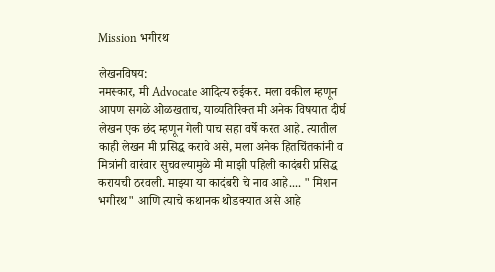Mission भगीरथ

लेखनविषय:
नमस्कार, मी Advocate आदित्य रुईकर. मला वकील म्हणून आपण सगळे ओळखताच, याव्यतिरिक्त मी अनेक विषयात दीर्घ लेखन एक छंद म्हणून गेली पाच सहा वर्षे करत आहे. त्यातील काही लेखन मी प्रसिद्ध करावे असे, मला अनेक हितचिंतकांनी व मित्रांनी वारंवार सुचवल्यामुळे मी माझी पहिली कादंबरी प्रसिद्ध करायची ठरवली. माझ्या या कादंबरी चे नाव आहे.... " मिशन भगीरथ" आणि त्याचे कथानक थोडक्यात असे आहे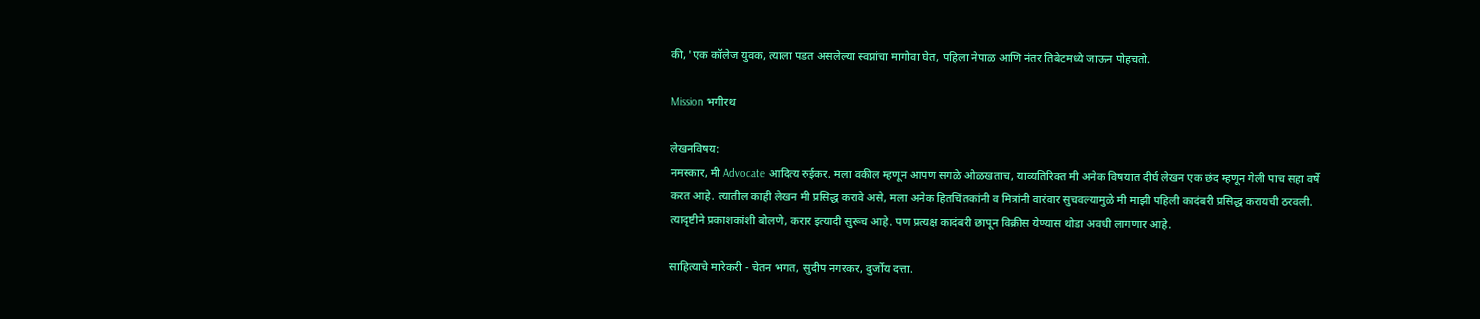की, 'एक कॉलेज युवक, त्याला पडत असलेल्या स्वप्नांचा मागोवा घेत, पहिला नेपाळ आणि नंतर तिबेटमध्ये जाऊन पोहचतो.

Mission भगीरथ

लेखनविषय:
नमस्कार, मी Advocate आदित्य रुईकर. मला वकील म्हणून आपण सगळे ओळखताच, याव्यतिरिक्त मी अनेक विषयात दीर्घ लेखन एक छंद म्हणून गेली पाच सहा वर्षे करत आहे. त्यातील काही लेखन मी प्रसिद्ध करावे असे, मला अनेक हितचिंतकांनी व मित्रांनी वारंवार सुचवल्यामुळे मी माझी पहिली कादंबरी प्रसिद्ध करायची ठरवली. त्यादृष्टीने प्रकाशकांशी बोलणे, करार इत्यादी सुरूच आहे. पण प्रत्यक्ष कादंबरी छापून विक्रीस येण्यास थोडा अवधी लागणार आहे.

साहित्याचे मारेकरी - चेतन भगत, सुदीप नगरकर, दुर्जोय दत्ता.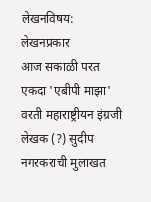लेखनविषय:
लेखनप्रकार
आज सकाळी परत एकदा 'एबीपी माझा' वरती महाराष्ट्रीयन इंग्रजी लेखक (?) सुदीप नगरकराची मुलाखत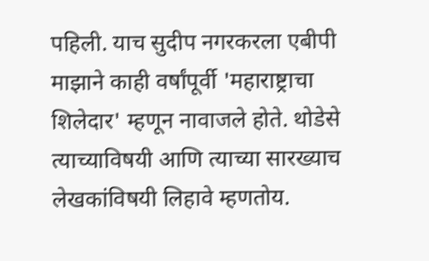पहिली. याच सुदीप नगरकरला एबीपी माझाने काही वर्षांपूर्वी 'महाराष्ट्राचा शिलेदार' म्हणून नावाजले होते. थोडेसे त्याच्याविषयी आणि त्याच्या सारख्याच लेखकांविषयी लिहावे म्हणतोय.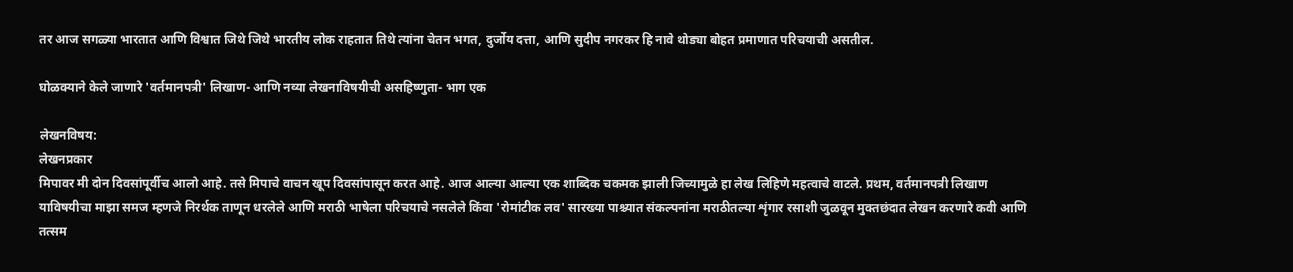तर आज सगळ्या भारतात आणि विश्वात जिथे जिथे भारतीय लोक राहतात तिथे त्यांना चेतन भगत, दुर्जोय दत्ता, आणि सुदीप नगरकर हि नावे थोड्या बोहत प्रमाणात परिचयाची असतील.

घोळक्याने केले जाणारे 'वर्तमानपत्री' लिखाण- आणि नव्या लेखनाविषयीची असहिष्णुता- भाग एक

लेखनविषय:
लेखनप्रकार
मिपावर मी दोन दिवसांपूर्वीच आलो आहे. तसे मिपाचे वाचन खूप दिवसांपासून करत आहे. आज आल्या आल्या एक शाब्दिक चकमक झाली जिच्यामुळे हा लेख लिहिणे महत्वाचे वाटले. प्रथम, वर्तमानपत्री लिखाण याविषयीचा माझा समज म्हणजे निरर्थक ताणून धरलेले आणि मराठी भाषेला परिचयाचे नसलेले किंवा 'रोमांटीक लव' सारख्या पाश्च्यात संकल्पनांना मराठीतल्या शृंगार रसाशी जुळवून मुक्तछंदात लेखन करणारे कवी आणि तत्सम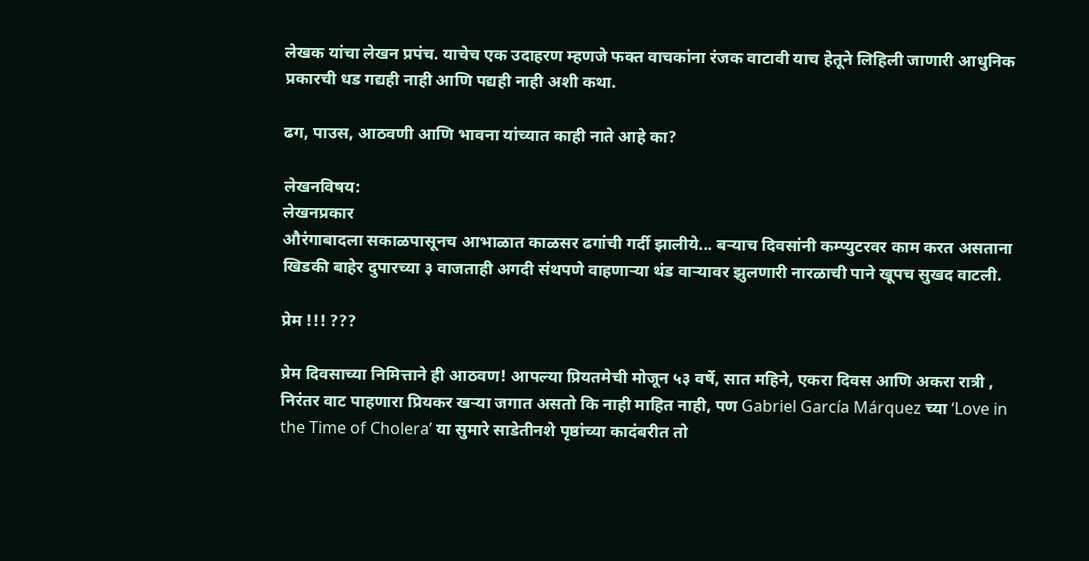लेखक यांचा लेखन प्रपंच. याचेच एक उदाहरण म्हणजे फक्त वाचकांना रंजक वाटावी याच हेतूने लिहिली जाणारी आधुनिक प्रकारची धड गद्यही नाही आणि पद्यही नाही अशी कथा.

ढग, पाउस, आठवणी आणि भावना यांच्यात काही नाते आहे का?

लेखनविषय:
लेखनप्रकार
औरंगाबादला सकाळपासूनच आभाळात काळसर ढगांची गर्दी झालीये... बऱ्याच दिवसांनी कम्प्युटरवर काम करत असताना खिडकी बाहेर दुपारच्या ३ वाजताही अगदी संथपणे वाहणाऱ्या थंड वाऱ्यावर झुलणारी नारळाची पाने खूपच सुखद वाटली.

प्रेम !!! ???

प्रेम दिवसाच्या निमित्ताने ही आठवण! आपल्या प्रियतमेची मोजून ५३ वर्षे, सात महिने, एकरा दिवस आणि अकरा रात्री , निरंतर वाट पाहणारा प्रियकर खऱ्या जगात असतो कि नाही माहित नाही, पण Gabriel García Márquez च्या ‘Love in the Time of Cholera’ या सुमारे साडेतीनशे पृष्ठांच्या कादंबरीत तो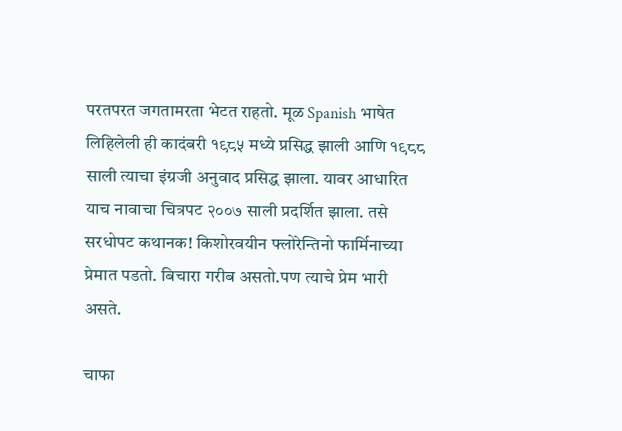परतपरत जगतामरता भेटत राहतो. मूळ Spanish भाषेत लिहिलेली ही कादंबरी १९८५ मध्ये प्रसिद्ध झाली आणि १९८८ साली त्याचा इंग्रजी अनुवाद प्रसिद्ध झाला. यावर आधारित याच नावाचा चित्रपट २००७ साली प्रदर्शित झाला. तसे सरधोपट कथानक! किशोरवयीन फ्लोरेन्तिनो फार्मिनाच्या प्रेमात पडतो. बिचारा गरीब असतो.पण त्याचे प्रेम भारी असते.

चाफा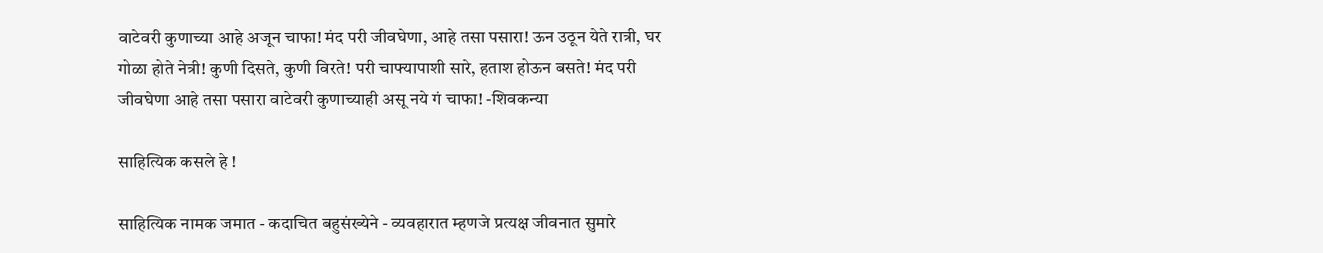वाटेवरी कुणाच्या आहे अजून चाफा! मंद परी जीवघेणा, आहे तसा पसारा! ऊन उठून येते रात्री, घर गोळा होते नेत्री! कुणी दिसते, कुणी विरते! परी चाफ्यापाशी सारे, हताश होऊन बसते! मंद परी जीवघेणा आहे तसा पसारा वाटेवरी कुणाच्याही असू नये गं चाफा! -शिवकन्या

साहित्यिक कसले हे !

साहित्यिक नामक जमात - कदाचित बहुसंख्येने - व्यवहारात म्हणजे प्रत्यक्ष जीवनात सुमारे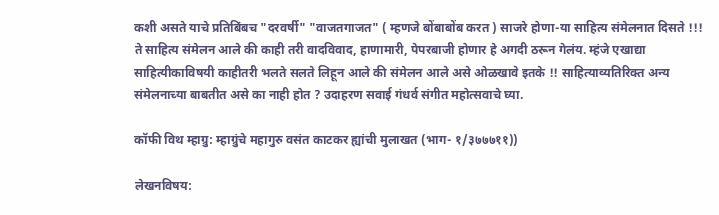कशी असते याचे प्रतिबिंबच "दरवर्षी" "वाजतगाजत" ( म्हणजे बोंबाबोंब करत ) साजरे होणा-या साहित्य संमेलनात दिसते !!! ते साहित्य संमेलन आले की काही तरी वादविवाद, हाणामारी, पेपरबाजी होणार हे अगदी ठरून गेलंय. म्हंजे एखाद्या साहित्यीकाविषयी काहीतरी भलते सलते लिहून आले की संमेलन आले असे ओळखावे इतके !! साहित्याव्यतिरिक्त अन्य संमेलनाच्या बाबतीत असे का नाही होत ? उदाहरण सवाई गंधर्व संगीत महोत्सवाचे घ्या.

कॉफी विथ म्हाग्रु: म्हाग्रुंचे महागुरु वसंत काटकर ह्यांची मुलाखत (भाग- १/३७७७११))

लेखनविषय: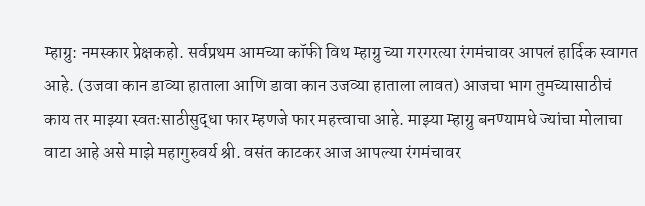म्हाग्रु: नमस्कार प्रेक्षकहो. सर्वप्रथम आमच्या कॉफी विथ म्हाग्रु च्या गरगरत्या रंगमंचावर आपलं हार्दिक स्वागत आहे. (उजवा कान डाव्या हाताला आणि डावा कान उजव्या हाताला लावत) आजचा भाग तुमच्यासाठीचं काय तर माझ्या स्वतःसाठीसुद्धा फार म्हणजे फार महत्त्वाचा आहे. माझ्या म्हाग्रु बनण्यामधे ज्यांचा मोलाचा वाटा आहे असे माझे महागुरुवर्य श्री. वसंत काटकर आज आपल्या रंगमंचावर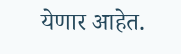येणार आहेत.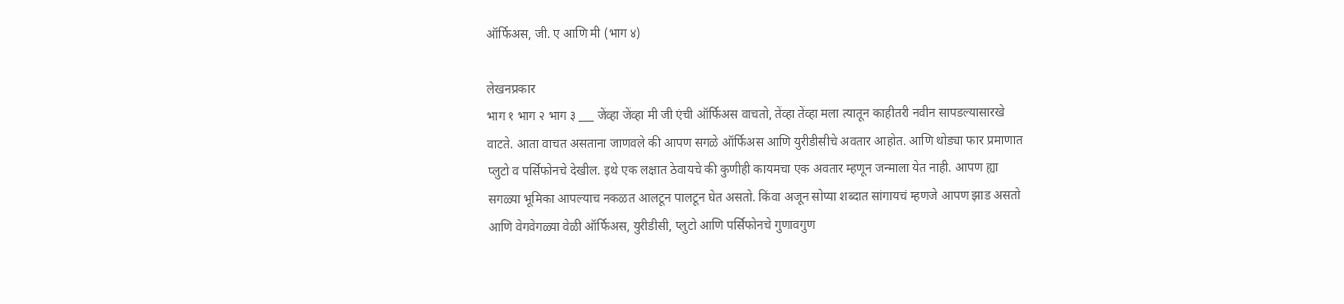ऑर्फिअस, जी. ए आणि मी (भाग ४)

लेखनप्रकार
भाग १ भाग २ भाग ३ ___ जेंव्हा जेंव्हा मी जी एंची ऑर्फिअस वाचतो, तेंव्हा तेंव्हा मला त्यातून काहीतरी नवीन सापडल्यासारखे वाटते. आता वाचत असताना जाणवले की आपण सगळे ऑर्फिअस आणि युरीडीसीचे अवतार आहोत. आणि थोड्या फार प्रमाणात प्लुटो व पर्सिफोनचे देखील. इथे एक लक्षात ठेवायचे की कुणीही कायमचा एक अवतार म्हणून जन्माला येत नाही. आपण ह्या सगळ्या भूमिका आपल्याच नकळत आलटून पालटून घेत असतो. किंवा अजून सोप्या शब्दात सांगायचं म्हणजे आपण झाड असतो आणि वेगवेगळ्या वेळी ऑर्फिअस, युरीडीसी, प्लुटो आणि पर्सिफोनचे गुणावगुण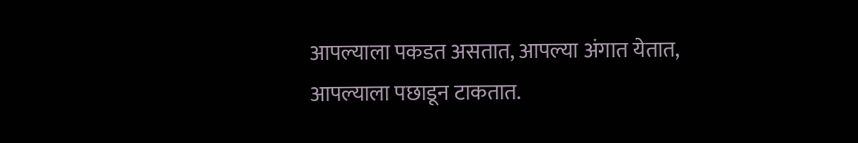आपल्याला पकडत असतात, आपल्या अंगात येतात, आपल्याला पछाडून टाकतात.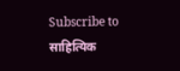Subscribe to साहित्यिक